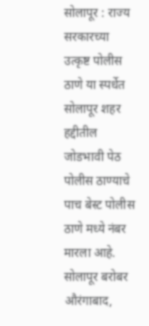सोलापूर : राज्य सरकारच्या उत्कृष्ट पोलीस ठाणे या स्पर्धेत सोलापूर शहर हद्दीतील जोडभावी पेठ पोलीस ठाण्याचे पाच बेस्ट पोलीस ठाणे मध्ये नंबर मारला आहे. सोलापूर बरोबर औरंगाबाद,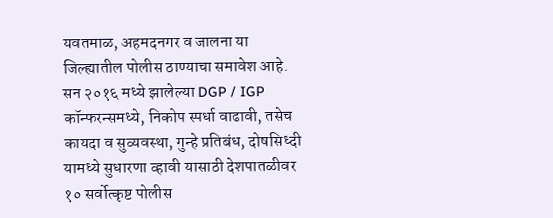यवतमाळ, अहमदनगर व जालना या जिल्ह्यातील पोलीस ठाण्याचा समावेश आहे.
सन २०१६ मध्ये झालेल्या DGP / IGP कॉन्फरन्समध्ये, निकोप स्पर्धा वाढावी, तसेच कायदा व सुव्यवस्था, गुन्हे प्रतिबंध, दोषसिध्दी यामध्ये सुधारणा व्हावी यासाठी देशपातळीवर १० सर्वोत्कृष्ट पोलीस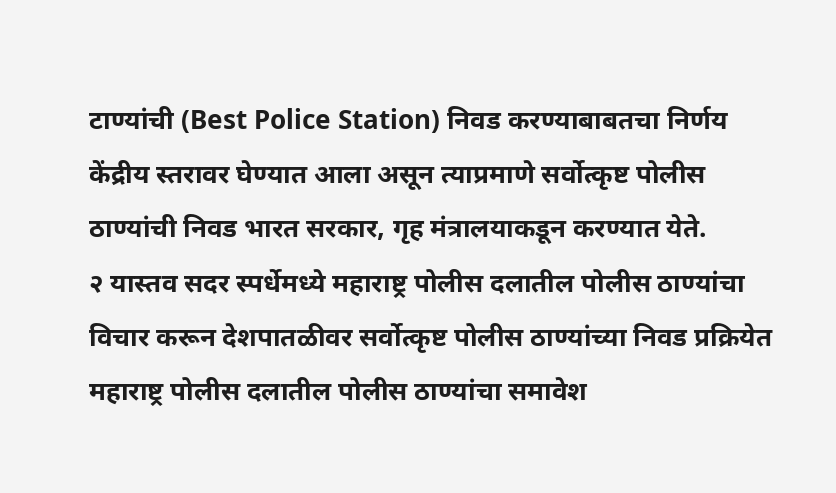टाण्यांची (Best Police Station) निवड करण्याबाबतचा निर्णय केंद्रीय स्तरावर घेण्यात आला असून त्याप्रमाणे सर्वोत्कृष्ट पोलीस ठाण्यांची निवड भारत सरकार, गृह मंत्रालयाकडून करण्यात येते.
२ यास्तव सदर स्पर्धेमध्ये महाराष्ट्र पोलीस दलातील पोलीस ठाण्यांचा विचार करून देशपातळीवर सर्वोत्कृष्ट पोलीस ठाण्यांच्या निवड प्रक्रियेत महाराष्ट्र पोलीस दलातील पोलीस ठाण्यांचा समावेश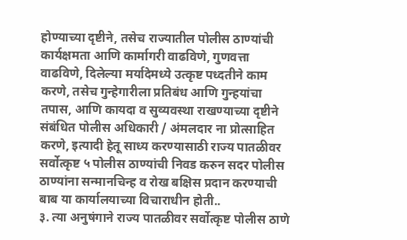होण्याच्या दृष्टीने, तसेच राज्यातील पोलीस ठाण्यांची कार्यक्षमता आणि कार्मागरी वाढविणे, गुणवत्ता वाढविणे, दिलेल्या मर्यादेमध्ये उत्कृष्ट पध्दतीने काम करणे, तसेच गुन्हेगारीला प्रतिबंध आणि गुन्हयांचा तपास, आणि कायदा व सुव्यवस्था राखण्याच्या दृष्टीने संबंधित पोलीस अधिकारी / अंमलदार ना प्रोत्साहित करणे, इत्यादी हेतू साध्य करण्यासाठी राज्य पातळीवर सर्वोत्कृष्ट ५ पोलीस ठाण्यांची निवड करुन सदर पोलीस ठाण्यांना सन्मानचिन्ह व रोख बक्षिस प्रदान करण्याची बाब या कार्यालयाच्या विचाराधीन होती..
३. त्या अनुषंगाने राज्य पातळीवर सर्वोत्कृष्ट पोलीस ठाणे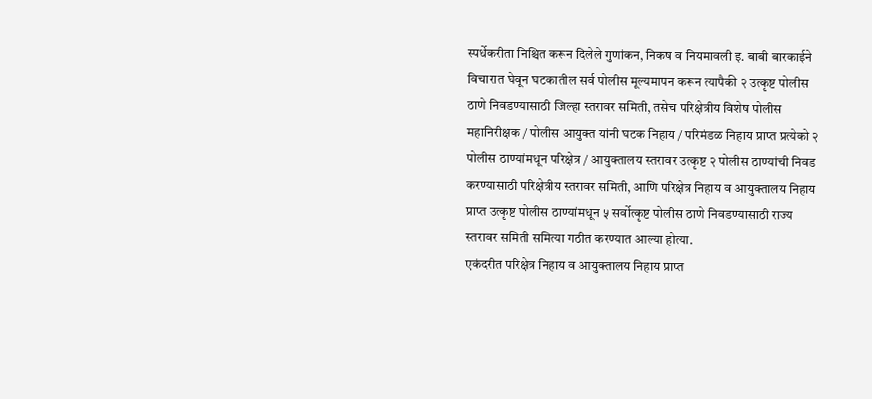स्पर्धेकरीता निश्चित करून दिलेले गुणांकन, निकष व नियमावली इ. बाबी बारकाईने विचारात घेवून घटकातील सर्व पोलीस मूल्यमापन करून त्यापैकी २ उत्कृष्ट पोलीस ठाणे निवडण्यासाठी जिल्हा स्तरावर समिती, तसेच परिक्षेत्रीय विशेष पोलीस महानिरीक्षक / पोलीस आयुक्त यांनी घटक निहाय / परिमंडळ निहाय प्राप्त प्रत्येको २ पोलीस ठाण्यांमधून परिक्षेत्र / आयुक्तालय स्तरावर उत्कृष्ट २ पोलीस ठाण्यांची निवड करण्यासाठी परिक्षेत्रीय स्तरावर समिती, आणि परिक्षेत्र निहाय व आयुक्तालय निहाय प्राप्त उत्कृष्ट पोलीस ठाण्यांमधून ५ सर्वोत्कृष्ट पोलीस ठाणे निवडण्यासाठी राज्य स्तरावर समिती समित्या गठीत करण्यात आल्या होत्या.
एकंदरीत परिक्षेत्र निहाय व आयुक्तालय निहाय प्राप्त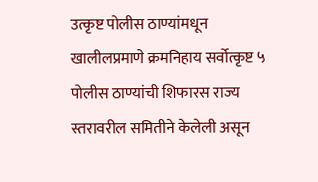उत्कृष्ट पोलीस ठाण्यांमधून खालीलप्रमाणे क्रमनिहाय सर्वोत्कृष्ट ५ पोलीस ठाण्यांची शिफारस राज्य स्तरावरील समितीने केलेली असून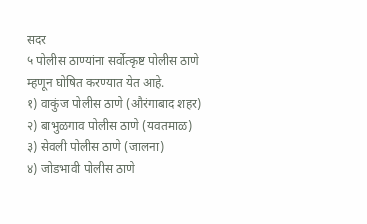सदर
५ पोलीस ठाण्यांना सर्वोत्कृष्ट पोलीस ठाणे म्हणून घोषित करण्यात येत आहे.
१) वाकुंज पोलीस ठाणे (औरंगाबाद शहर)
२) बाभुळगाव पोलीस ठाणे (यवतमाळ)
३) सेवली पोलीस ठाणे (जालना)
४) जोडभावी पोलीस ठाणे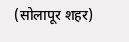(सोलापूर शहर)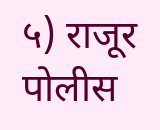५) राजूर पोलीस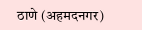ठाणे (अहमदनगर)